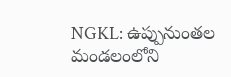NGKL: ఉప్పునుంతల మండలంలోని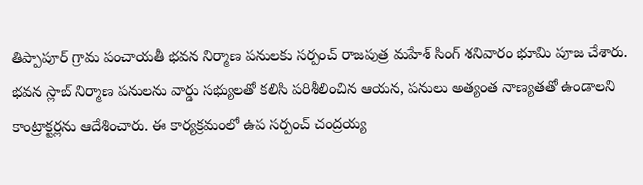తిప్పాపూర్ గ్రామ పంచాయతీ భవన నిర్మాణ పనులకు సర్పంచ్ రాజపుత్ర మహేశ్ సింగ్ శనివారం భూమి పూజ చేశారు. భవన స్లాబ్ నిర్మాణ పనులను వార్డు సభ్యులతో కలిసి పరిశీలించిన ఆయన, పనులు అత్యంత నాణ్యతతో ఉండాలని కాంట్రాక్టర్లను ఆదేశించారు. ఈ కార్యక్రమంలో ఉప సర్పంచ్ చంద్రయ్య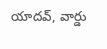యాదవ్, వార్డు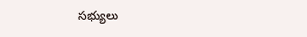సభ్యులు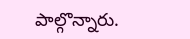పాల్గొన్నారు.